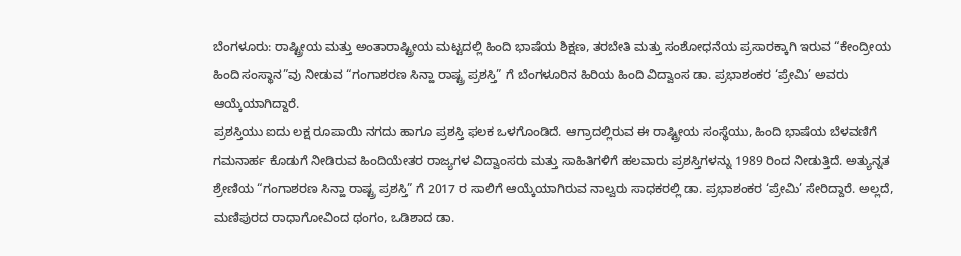ಬೆಂಗಳೂರು: ರಾಷ್ಟ್ರೀಯ ಮತ್ತು ಅಂತಾರಾಷ್ಟ್ರೀಯ ಮಟ್ಟದಲ್ಲಿ ಹಿಂದಿ ಭಾಷೆಯ ಶಿಕ್ಷಣ, ತರಬೇತಿ ಮತ್ತು ಸಂಶೋಧನೆಯ ಪ್ರಸಾರಕ್ಕಾಗಿ ಇರುವ “ಕೇಂದ್ರೀಯ ಹಿಂದಿ ಸಂಸ್ಥಾನ”ವು ನೀಡುವ “ಗಂಗಾಶರಣ ಸಿನ್ಹಾ ರಾಷ್ಟ್ರ ಪ್ರಶಸ್ತಿ” ಗೆ ಬೆಂಗಳೂರಿನ ಹಿರಿಯ ಹಿಂದಿ ವಿದ್ವಾಂಸ ಡಾ. ಪ್ರಭಾಶಂಕರ ‘ಪ್ರೇಮಿ’ ಅವರು ಆಯ್ಕೆಯಾಗಿದ್ದಾರೆ.
ಪ್ರಶಸ್ತಿಯು ಐದು ಲಕ್ಷ ರೂಪಾಯಿ ನಗದು ಹಾಗೂ ಪ್ರಶಸ್ತಿ ಫಲಕ ಒಳಗೊಂಡಿದೆ. ಆಗ್ರಾದಲ್ಲಿರುವ ಈ ರಾಷ್ಟ್ರೀಯ ಸಂಸ್ಥೆಯು, ಹಿಂದಿ ಭಾಷೆಯ ಬೆಳವಣಿಗೆ ಗಮನಾರ್ಹ ಕೊಡುಗೆ ನೀಡಿರುವ ಹಿಂದಿಯೇತರ ರಾಜ್ಯಗಳ ವಿದ್ವಾಂಸರು ಮತ್ತು ಸಾಹಿತಿಗಳಿಗೆ ಹಲವಾರು ಪ್ರಶಸ್ತಿಗಳನ್ನು 1989 ರಿಂದ ನೀಡುತ್ತಿದೆ. ಅತ್ಯುನ್ನತ ಶ್ರೇಣಿಯ “ಗಂಗಾಶರಣ ಸಿನ್ಹಾ ರಾಷ್ಟ್ರ ಪ್ರಶಸ್ತಿ” ಗೆ 2017 ರ ಸಾಲಿಗೆ ಆಯ್ಕೆಯಾಗಿರುವ ನಾಲ್ವರು ಸಾಧಕರಲ್ಲಿ ಡಾ. ಪ್ರಭಾಶಂಕರ ‘ಪ್ರೇಮಿ’ ಸೇರಿದ್ದಾರೆ. ಅಲ್ಲದೆ, ಮಣಿಪುರದ ರಾಧಾಗೋವಿಂದ ಥಂಗಂ, ಒಡಿಶಾದ ಡಾ.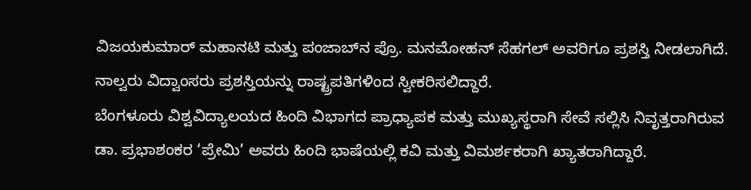ವಿಜಯಕುಮಾರ್ ಮಹಾನಟಿ ಮತ್ತು ಪಂಜಾಬ್‌ನ ಪ್ರೊ. ಮನಮೋಹನ್ ಸೆಹಗಲ್ ಅವರಿಗೂ ಪ್ರಶಸ್ತಿ ನೀಡಲಾಗಿದೆ.   ನಾಲ್ವರು ವಿದ್ವಾಂಸರು ಪ್ರಶಸ್ತಿಯನ್ನು ರಾಷ್ಟ್ರಪತಿಗಳಿಂದ ಸ್ವೀಕರಿಸಲಿದ್ದಾರೆ.
ಬೆಂಗಳೂರು ವಿಶ್ವವಿದ್ಯಾಲಯದ ಹಿಂದಿ ವಿಭಾಗದ ಪ್ರಾಧ್ಯಾಪಕ ಮತ್ತು ಮುಖ್ಯಸ್ಥರಾಗಿ ಸೇವೆ ಸಲ್ಲಿಸಿ ನಿವೃತ್ತರಾಗಿರುವ ಡಾ. ಪ್ರಭಾಶಂಕರ ‘ಪ್ರೇಮಿ’ ಅವರು ಹಿಂದಿ ಭಾಷೆಯಲ್ಲಿ ಕವಿ ಮತ್ತು ವಿಮರ್ಶಕರಾಗಿ ಖ್ಯಾತರಾಗಿದ್ದಾರೆ.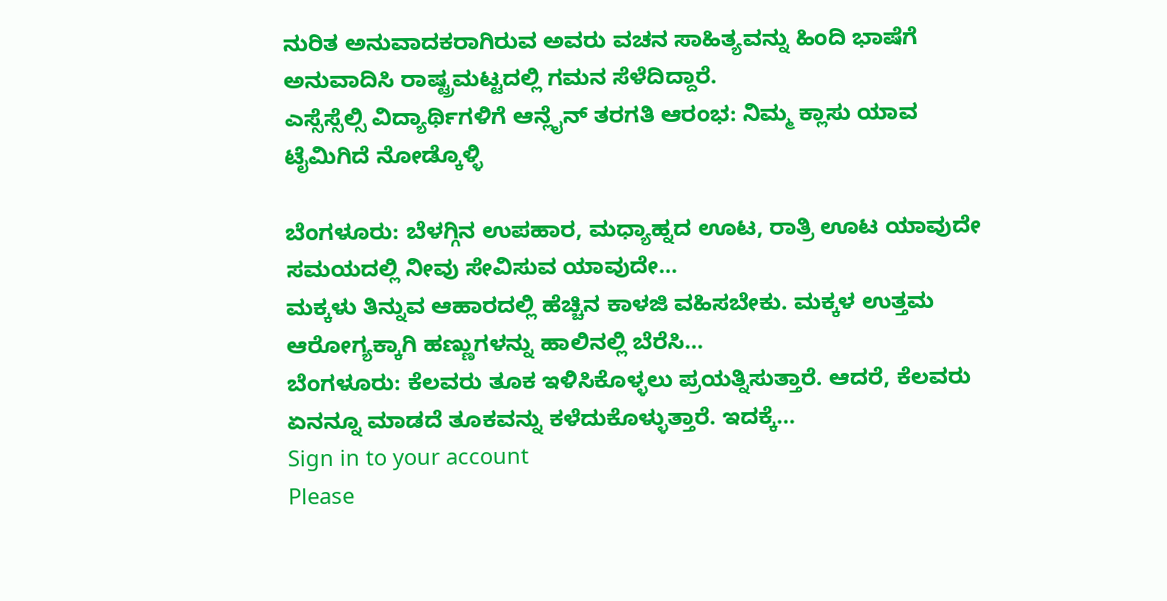ನುರಿತ ಅನುವಾದಕರಾಗಿರುವ ಅವರು ವಚನ ಸಾಹಿತ್ಯವನ್ನು ಹಿಂದಿ ಭಾಷೆಗೆ ಅನುವಾದಿಸಿ ರಾಷ್ಟ್ರಮಟ್ಟದಲ್ಲಿ ಗಮನ ಸೆಳೆದಿದ್ದಾರೆ.
ಎಸ್ಸೆಸ್ಸೆಲ್ಸಿ ವಿದ್ಯಾರ್ಥಿಗಳಿಗೆ ಆನ್ಲೈನ್ ತರಗತಿ ಆರಂಭ: ನಿಮ್ಮ ಕ್ಲಾಸು ಯಾವ ಟೈಮಿಗಿದೆ ನೋಡ್ಕೊಳ್ಳಿ

ಬೆಂಗಳೂರು: ಬೆಳಗ್ಗಿನ ಉಪಹಾರ, ಮಧ್ಯಾಹ್ನದ ಊಟ, ರಾತ್ರಿ ಊಟ ಯಾವುದೇ ಸಮಯದಲ್ಲಿ ನೀವು ಸೇವಿಸುವ ಯಾವುದೇ…
ಮಕ್ಕಳು ತಿನ್ನುವ ಆಹಾರದಲ್ಲಿ ಹೆಚ್ಚಿನ ಕಾಳಜಿ ವಹಿಸಬೇಕು. ಮಕ್ಕಳ ಉತ್ತಮ ಆರೋಗ್ಯಕ್ಕಾಗಿ ಹಣ್ಣುಗಳನ್ನು ಹಾಲಿನಲ್ಲಿ ಬೆರೆಸಿ…
ಬೆಂಗಳೂರು: ಕೆಲವರು ತೂಕ ಇಳಿಸಿಕೊಳ್ಳಲು ಪ್ರಯತ್ನಿಸುತ್ತಾರೆ. ಆದರೆ, ಕೆಲವರು ಏನನ್ನೂ ಮಾಡದೆ ತೂಕವನ್ನು ಕಳೆದುಕೊಳ್ಳುತ್ತಾರೆ. ಇದಕ್ಕೆ…
Sign in to your account
Please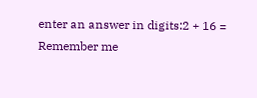enter an answer in digits:2 + 16 =
Remember me